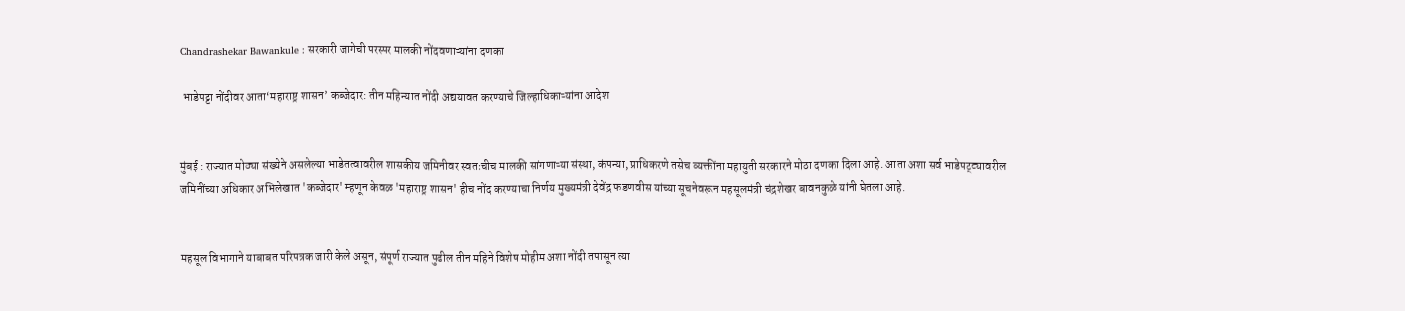Chandrashekar Bawankule : सरकारी जागेची परस्पर मालकी नोंदवणाऱ्यांना दणका

 भाडेपट्टा नोंदीवर आता‘महाराष्ट्र शासन’ कब्जेदार: तीन महिन्यात नोंदी अद्ययावत करण्याचे जिल्हाधिकाऱ्यांना आदेश


मुंबई : राज्यात मोठ्या संख्येने असलेल्या भाडेतत्वावरील शासकीय जमिनीवर स्वतःचीच मालकी सांगणाऱ्या संस्था, कंपन्या, प्राधिकरणे तसेच व्यक्तींना महायुती सरकारने मोठा दणका दिला आहे. आता अशा सर्व भाडेपट्ट्यावरील जमिनींच्या अधिकार अभिलेखात 'कब्जेदार' म्हणून केवळ 'महाराष्ट्र शासन' हीच नोंद करण्याचा निर्णय मुख्यमंत्री देवेंद्र फडणवीस यांच्या सूचनेवरून महसूलमंत्री चंद्रशेखर बावनकुळे यांनी घेतला आहे.


महसूल विभागाने याबाबत परिपत्रक जारी केले असून, संपूर्ण राज्यात पुढील तीन महिने विशेष मोहीम अशा नोंदी तपासून त्या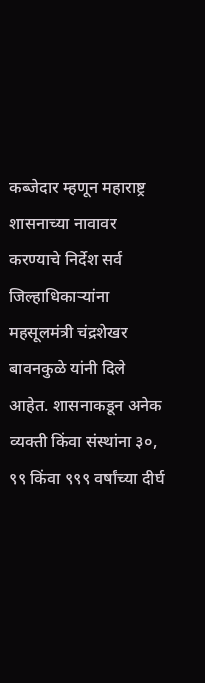कब्जेदार म्हणून महाराष्ट्र शासनाच्या नावावर करण्याचे निर्देश सर्व जिल्हाधिकाऱ्यांना महसूलमंत्री चंद्रशेखर बावनकुळे यांनी दिले आहेत. शासनाकडून अनेक व्यक्ती किंवा संस्थांना ३०, ९९ किंवा ९९९ वर्षांच्या दीर्घ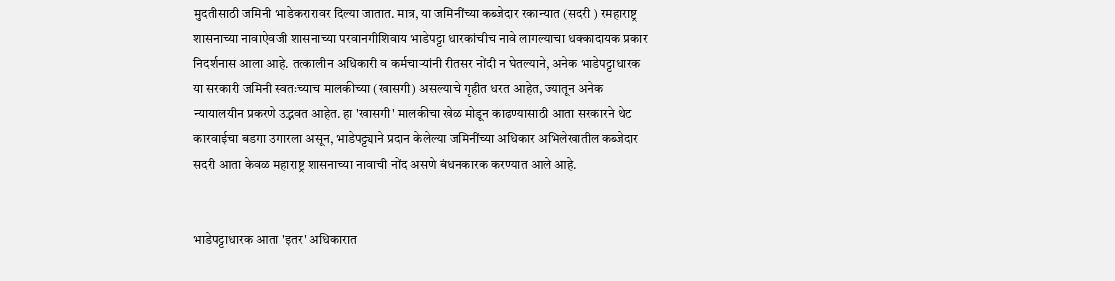मुदतीसाठी जमिनी भाडेकरारावर दिल्या जातात. मात्र, या जमिनींच्या कब्जेदार रकान्यात (सदरी ) रमहाराष्ट्र शासनाच्या नावाऐवजी शासनाच्या परवानगीशिवाय भाडेपट्टा धारकांचीच नावे लागल्याचा धक्कादायक प्रकार निदर्शनास आला आहे. तत्कालीन अधिकारी व कर्मचाऱ्यांनी रीतसर नोंदी न घेतल्याने, अनेक भाडेपट्टाधारक या सरकारी जमिनी स्वतःच्याच मालकीच्या (खासगी) असल्याचे गृहीत धरत आहेत, ज्यातून अनेक न्यायालयीन प्रकरणे उद्भवत आहेत. हा 'खासगी' मालकीचा खेळ मोडून काढण्यासाठी आता सरकारने थेट कारवाईचा बडगा उगारला असून, भाडेपट्ट्याने प्रदान केलेल्या जमिनींच्या अधिकार अभिलेखातील कब्जेदार सदरी आता केवळ महाराष्ट्र शासनाच्या नावाची नोंद असणे बंधनकारक करण्यात आले आहे.


भाडेपट्टाधारक आता 'इतर' अधिकारात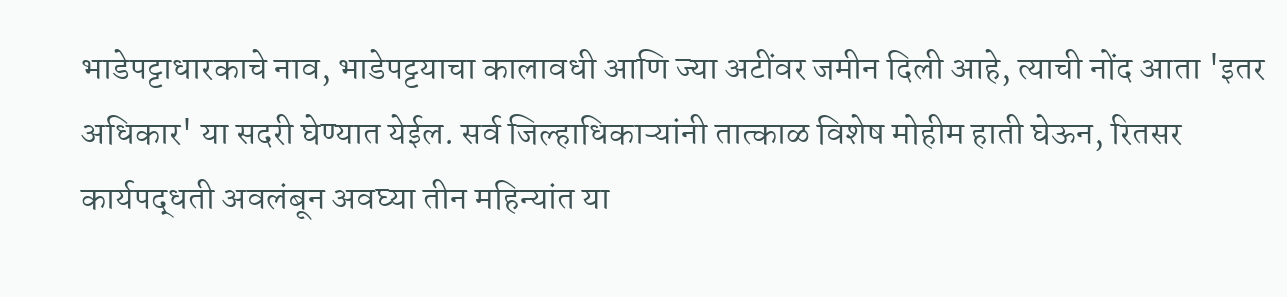भाडेपट्टाधारकाचे नाव, भाडेपट्टयाचा कालावधी आणि ज्या अटींवर जमीन दिली आहे, त्याची नोंद आता 'इतर अधिकार' या सदरी घेण्यात येईल. सर्व जिल्हाधिकाऱ्यांनी तात्काळ विशेष मोहीम हाती घेऊन, रितसर कार्यपद्धती अवलंबून अवघ्या तीन महिन्यांत या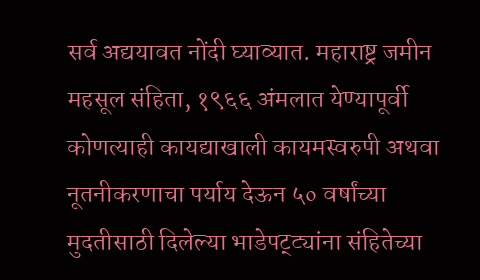सर्व अद्ययावत नोंदी घ्याव्यात. महाराष्ट्र जमीन महसूल संहिता, १९६६ अंमलात येण्यापूर्वी कोणत्याही कायद्याखाली कायमस्वरुपी अथवा नूतनीकरणाचा पर्याय देऊन ५० वर्षांच्या मुदतीसाठी दिलेल्या भाडेपट्ट्यांना संहितेच्या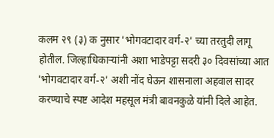कलम २९ (३) क नुसार 'भोगवटादार वर्ग-२' च्या तरतुदी लागू होतील. जिल्हाधिकाऱ्यांनी अशा भाडेपट्टा सदरी ३० दिवसांच्या आत 'भोगवटादार वर्ग-२' अशी नोंद घेऊन शासनाला अहवाल सादर करण्याचे स्पष्ट आदेश महसूल मंत्री बावनकुळे यांनी दिले आहेत.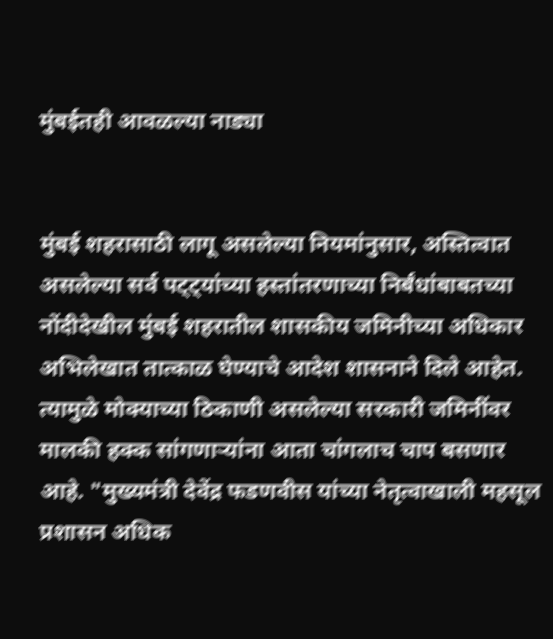मुंबईतही आवळल्या नाड्या


मुंबई शहरासाठी लागू असलेल्या नियमांनुसार, अस्तित्वात असलेल्या सर्व पट्ट्यांच्या हस्तांतरणाच्या निर्बंधांबाबतच्या नोंदीदेखील मुंबई शहरातील शासकीय जमिनीच्या अधिकार अभिलेखात तात्काळ घेण्याचे आदेश शासनाने दिले आहेत. त्यामुळे मोक्याच्या ठिकाणी असलेल्या सरकारी जमिनींवर मालकी हक्क सांगणाऱ्यांना आता चांगलाच चाप बसणार आहे. "मुख्यमंत्री देवेंद्र फडणवीस यांच्या नेतृत्वाखाली महसूल प्रशासन अधिक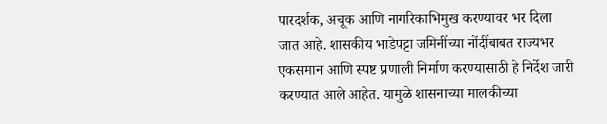पारदर्शक, अचूक आणि नागरिकाभिमुख करण्यावर भर दिला जात आहे. शासकीय भाडेपट्टा जमिनींच्या नोंदींबाबत राज्यभर एकसमान आणि स्पष्ट प्रणाली निर्माण करण्यासाठी हे निर्देश जारी करण्यात आले आहेत. यामुळे शासनाच्या मालकीच्या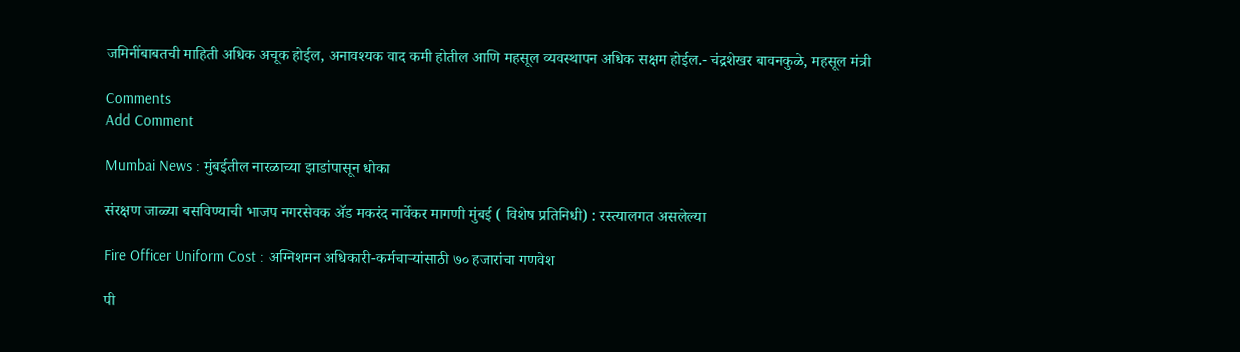जमिनींबाबतची माहिती अधिक अचूक होईल, अनावश्यक वाद कमी होतील आणि महसूल व्यवस्थापन अधिक सक्षम होईल.- चंद्रशेखर बावनकुळे, महसूल मंत्री

Comments
Add Comment

Mumbai News : मुंबईतील नारळाच्या झाडांपासून धोका

संरक्षण जाळ्या बसविण्याची भाजप नगरसेवक अ‍ॅड मकरंद नार्वेकर मागणी मुंबई ( विशेष प्रतिनिधी) : रस्त्यालगत असलेल्या

Fire Officer Uniform Cost : अग्निशमन अधिकारी-कर्मचाऱ्यांसाठी ७० हजारांचा गणवेश

पी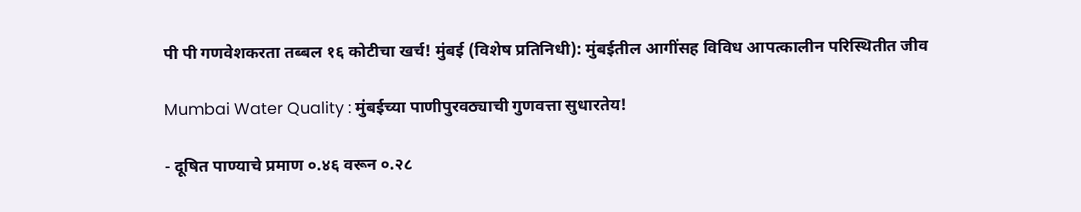पी पी गणवेशकरता तब्बल १६ कोटीचा खर्च! मुंबई (विशेष प्रतिनिधी): मुंबईतील आगींसह विविध आपत्कालीन परिस्थितीत जीव

Mumbai Water Quality : मुंबईच्या पाणीपुरवठ्याची गुणवत्ता सुधारतेय!

- दूषित पाण्याचे प्रमाण ०.४६ वरून ०.२८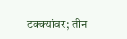टक्क्यांवर; तीन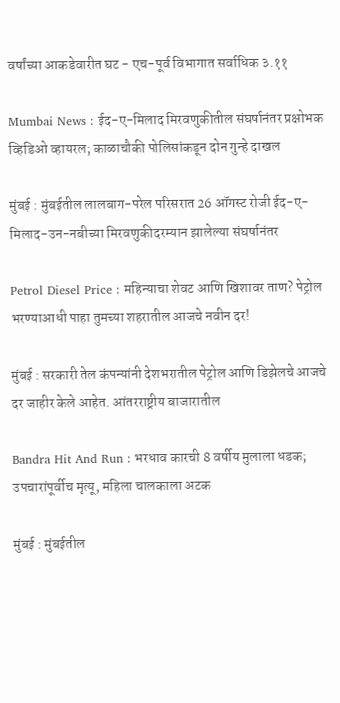वर्षांच्या आकडेवारीत घट - एच-पूर्व विभागात सर्वाधिक ३.११

Mumbai News : ईद-ए-मिलाद मिरवणुकीतील संघर्षानंतर प्रक्षोभक व्हिडिओ व्हायरल; काळाचौकी पोलिसांकडून दोन गुन्हे दाखल

मुंबई : मुंबईतील लालबाग-परेल परिसरात 26 ऑगस्ट रोजी ईद-ए-मिलाद-उन-नबीच्या मिरवणुकीदरम्यान झालेल्या संघर्षानंतर

Petrol Diesel Price : महिन्याचा शेवट आणि खिशावर ताण? पेट्रोल भरण्याआधी पाहा तुमच्या शहरातील आजचे नवीन दर!

मुंबई : सरकारी तेल कंपन्यांनी देशभरातील पेट्रोल आणि डिझेलचे आजचे दर जाहीर केले आहेत. आंतरराष्ट्रीय बाजारातील

Bandra Hit And Run : भरधाव कारची 8 वर्षीय मुलाला धडक; उपचारांपूर्वीच मृत्यू, महिला चालकाला अटक

मुंबई : मुंबईतील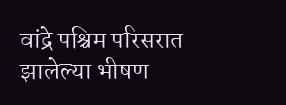वांद्रे पश्चिम परिसरात झालेल्या भीषण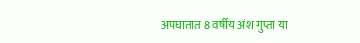अपघातात 8 वर्षीय अंश गुप्ता या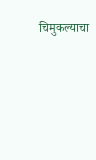चिमुकल्याचा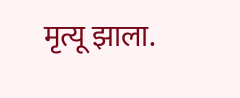मृत्यू झाला.